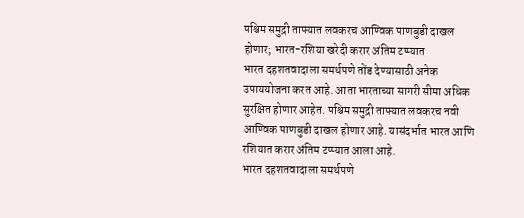पश्चिम समुद्री ताफ्यात लवकरच आण्विक पाणबुडी दाखल होणार; भारत-रशिया खरेदी करार अंतिम टप्प्यात
भारत दहशतवादाला समर्थपणे तोंड देण्यासाठी अनेक उपाययोजना करत आहे. आता भारताच्या सागरी सीमा अधिक सुरक्षित होणार आहेत. पश्चिम समुद्री ताफ्यात लवकरच नवी आण्विक पाणबुडी दाखल होणार आहे. यासंदर्भात भारत आणि रशियात करार अंतिम टप्प्यात आला आहे.
भारत दहशतवादाला समर्थपणे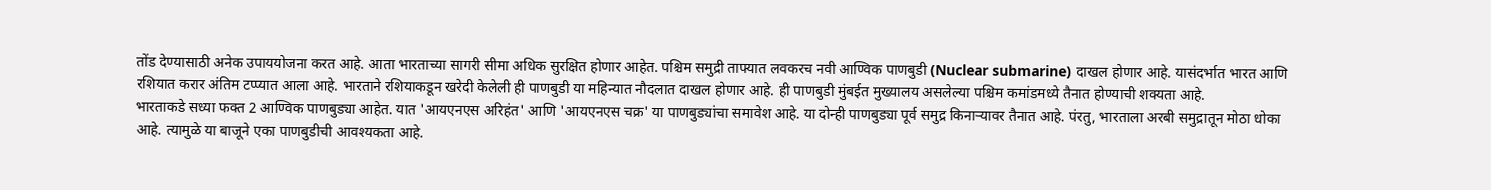तोंड देण्यासाठी अनेक उपाययोजना करत आहे. आता भारताच्या सागरी सीमा अधिक सुरक्षित होणार आहेत. पश्चिम समुद्री ताफ्यात लवकरच नवी आण्विक पाणबुडी (Nuclear submarine) दाखल होणार आहे. यासंदर्भात भारत आणि रशियात करार अंतिम टप्प्यात आला आहे. भारताने रशियाकडून खरेदी केलेली ही पाणबुडी या महिन्यात नौदलात दाखल होणार आहे. ही पाणबुडी मुंबईत मुख्यालय असलेल्या पश्चिम कमांडमध्ये तैनात होण्याची शक्यता आहे.
भारताकडे सध्या फक्त 2 आण्विक पाणबुड्या आहेत. यात 'आयएनएस अरिहंत' आणि 'आयएनएस चक्र' या पाणबुड्यांचा समावेश आहे. या दोन्ही पाणबुड्या पूर्व समुद्र किनाऱ्यावर तैनात आहे. पंरतु, भारताला अरबी समुद्रातून मोठा धोका आहे. त्यामुळे या बाजूने एका पाणबुडीची आवश्यकता आहे.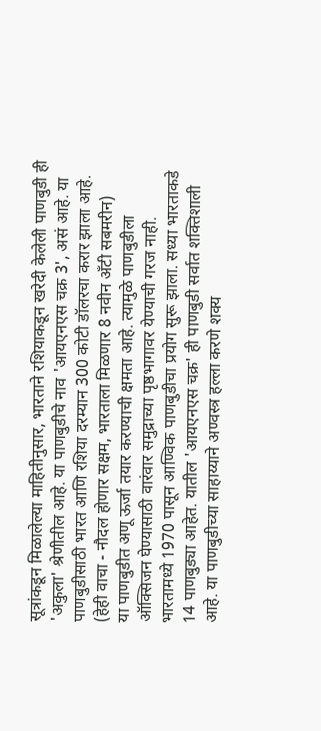सूत्रांकडून मिळालेल्या माहितीनुसार, भारताने रशियाकडून खरेदी केलेली पाणबुडी ही 'अकुला' श्रेणीतील आहे. या पाणबुडीचे नाव 'आयएनएस चक्र 3', असं आहे. या पाणबुडीसाठी भारत आणि रशिया दरम्यान 300 कोटी डॉलरचा करार झाला आहे. (हेही वाचा - नौदल होणार सक्षम, भारताला मिळणार 8 नवीन अँटी सबमरीन)
या पाणबुडीत अणू ऊर्जा तयार करण्याची क्षमता आहे. त्यामुळे पाणबुडीला ऑक्सिजन घेण्यासाठी वारंवार समुद्राच्या पृष्ठभागावर येण्याची गरज नाही. भारतामध्ये 1970 पासून आण्विक पाणबुडीचा प्रयोग सुरू झाला. सध्या भारताकडे 14 पाणबुड्या आहेत. यातील 'आयएनएस चक्र' ही पाणबुडी सर्वात शक्तिशाली आहे. या पाणबुडीच्या साहाय्याने अण्वस्त्र हल्ला करणे शक्य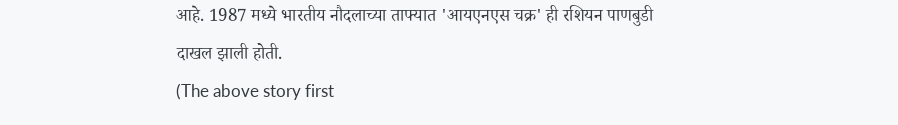आहे. 1987 मध्ये भारतीय नौदलाच्या ताफ्यात 'आयएनएस चक्र' ही रशियन पाणबुडी दाखल झाली होती.
(The above story first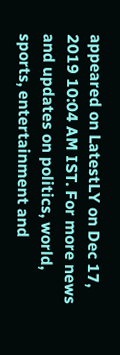appeared on LatestLY on Dec 17, 2019 10:04 AM IST. For more news and updates on politics, world, sports, entertainment and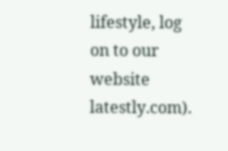lifestyle, log on to our website latestly.com).